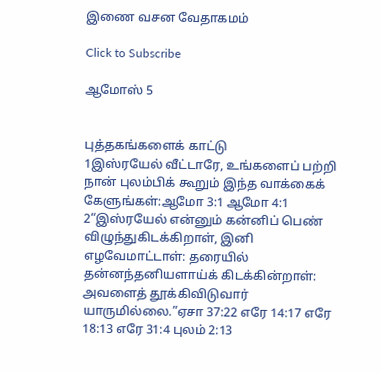இணை வசன வேதாகமம்

Click to Subscribe

ஆமோஸ் 5


புத்தகங்களைக் காட்டு
1இஸ்ரயேல் வீட்டாரே, உங்களைப் பற்றி நான் புலம்பிக் கூறும் இந்த வாக்கைக் கேளுங்கள்:ஆமோ 3:1 ஆமோ 4:1
2“இஸ்ரயேல் என்னும் கன்னிப் பெண் விழுந்துகிடக்கிறாள், இனி எழவேமாட்டாள்: தரையில் தன்னந்தனியளாய்க் கிடக்கின்றாள்: அவளைத் தூக்கிவிடுவார் யாருமில்லை.”ஏசா 37:22 எரே 14:17 எரே 18:13 எரே 31:4 புலம் 2:13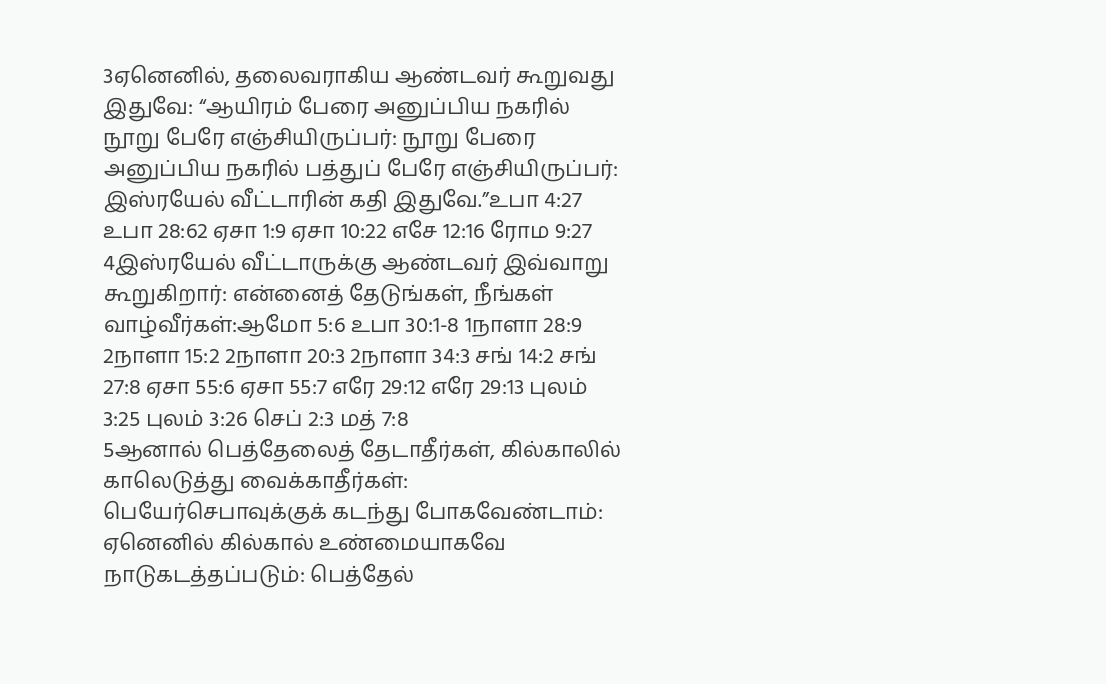3ஏனெனில், தலைவராகிய ஆண்டவர் கூறுவது இதுவே: “ஆயிரம் பேரை அனுப்பிய நகரில் நூறு பேரே எஞ்சியிருப்பர்: நூறு பேரை அனுப்பிய நகரில் பத்துப் பேரே எஞ்சியிருப்பர்: இஸ்ரயேல் வீட்டாரின் கதி இதுவே.”உபா 4:27 உபா 28:62 ஏசா 1:9 ஏசா 10:22 எசே 12:16 ரோம 9:27
4இஸ்ரயேல் வீட்டாருக்கு ஆண்டவர் இவ்வாறு கூறுகிறார்: என்னைத் தேடுங்கள், நீங்கள் வாழ்வீர்கள்:ஆமோ 5:6 உபா 30:1-8 1நாளா 28:9 2நாளா 15:2 2நாளா 20:3 2நாளா 34:3 சங் 14:2 சங் 27:8 ஏசா 55:6 ஏசா 55:7 எரே 29:12 எரே 29:13 புலம் 3:25 புலம் 3:26 செப் 2:3 மத் 7:8
5ஆனால் பெத்தேலைத் தேடாதீர்கள், கில்காலில் காலெடுத்து வைக்காதீர்கள்: பெயேர்செபாவுக்குக் கடந்து போகவேண்டாம்: ஏனெனில் கில்கால் உண்மையாகவே நாடுகடத்தப்படும்: பெத்தேல்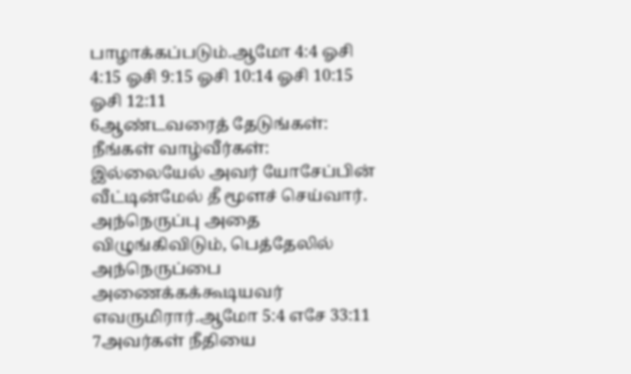பாழாக்கப்படும்.ஆமோ 4:4 ஓசி 4:15 ஓசி 9:15 ஓசி 10:14 ஓசி 10:15 ஓசி 12:11
6ஆண்டவரைத் தேடுங்கள்: நீங்கள் வாழ்வீர்கள்: இல்லையேல் அவர் யோசேப்பின் வீட்டின்மேல் தீ மூளச் செய்வார். அந்நெருப்பு அதை விழுங்கிவிடும், பெத்தேலில் அந்நெருப்பை அணைக்கக்கூடியவர் எவருமிரார்.ஆமோ 5:4 எசே 33:11
7அவர்கள் நீதியை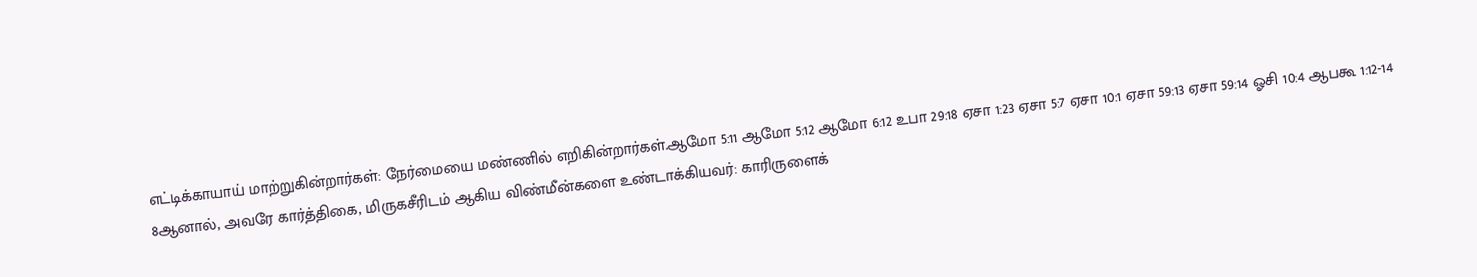எட்டிக்காயாய் மாற்றுகின்றார்கள்: நேர்மையை மண்ணில் எறிகின்றார்கள்.ஆமோ 5:11 ஆமோ 5:12 ஆமோ 6:12 உபா 29:18 ஏசா 1:23 ஏசா 5:7 ஏசா 10:1 ஏசா 59:13 ஏசா 59:14 ஓசி 10:4 ஆபகூ 1:12-14
8ஆனால், அவரே கார்த்திகை, மிருகசீரிடம் ஆகிய விண்மீன்களை உண்டாக்கியவர்: காரிருளைக்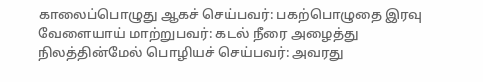காலைப்பொழுது ஆகச் செய்பவர்: பகற்பொழுதை இரவு வேளையாய் மாற்றுபவர்: கடல் நீரை அழைத்து நிலத்தின்மேல் பொழியச் செய்பவர்: அவரது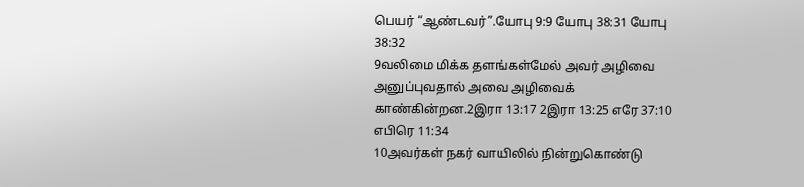பெயர் “ஆண்டவர்”.யோபு 9:9 யோபு 38:31 யோபு 38:32
9வலிமை மிக்க தளங்கள்மேல் அவர் அழிவை அனுப்புவதால் அவை அழிவைக் காண்கின்றன.2இரா 13:17 2இரா 13:25 எரே 37:10 எபிரெ 11:34
10அவர்கள் நகர் வாயிலில் நின்றுகொண்டு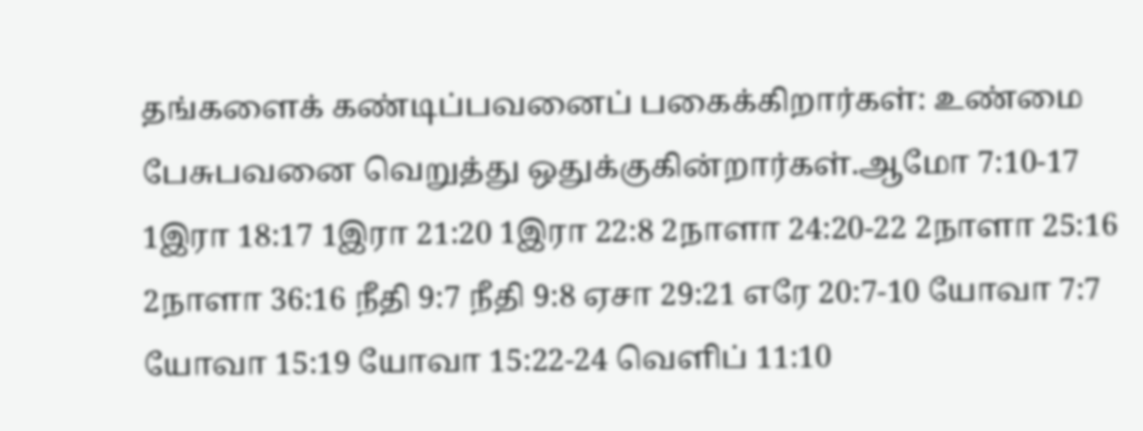தங்களைக் கண்டிப்பவனைப் பகைக்கிறார்கள்: உண்மை பேசுபவனை வெறுத்து ஒதுக்குகின்றார்கள்.ஆமோ 7:10-17 1இரா 18:17 1இரா 21:20 1இரா 22:8 2நாளா 24:20-22 2நாளா 25:16 2நாளா 36:16 நீதி 9:7 நீதி 9:8 ஏசா 29:21 எரே 20:7-10 யோவா 7:7 யோவா 15:19 யோவா 15:22-24 வெளிப் 11:10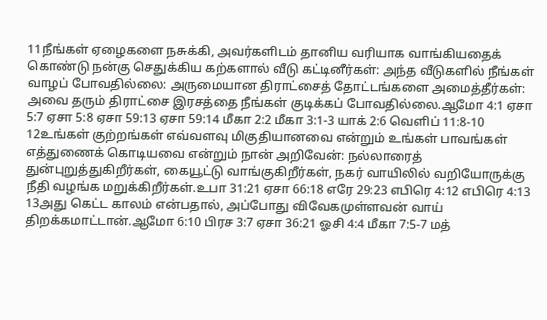11நீங்கள் ஏழைகளை நசுக்கி, அவர்களிடம் தானிய வரியாக வாங்கியதைக் கொண்டு நன்கு செதுக்கிய கற்களால் வீடு கட்டினீர்கள்: அந்த வீடுகளில் நீங்கள் வாழப் போவதில்லை: அருமையான திராட்சைத் தோட்டங்களை அமைத்தீர்கள்: அவை தரும் திராட்சை இரசத்தை நீங்கள் குடிக்கப் போவதில்லை.ஆமோ 4:1 ஏசா 5:7 ஏசா 5:8 ஏசா 59:13 ஏசா 59:14 மீகா 2:2 மீகா 3:1-3 யாக் 2:6 வெளிப் 11:8-10
12உங்கள் குற்றங்கள் எவ்வளவு மிகுதியானவை என்றும் உங்கள் பாவங்கள் எத்துணைக் கொடியவை என்றும் நான் அறிவேன்: நல்லாரைத் துன்புறுத்துகிறீர்கள், கையூட்டு வாங்குகிறீர்கள், நகர் வாயிலில் வறியோருக்கு நீதி வழங்க மறுக்கிறீர்கள்.உபா 31:21 ஏசா 66:18 எரே 29:23 எபிரெ 4:12 எபிரெ 4:13
13அது கெட்ட காலம் என்பதால், அப்போது விவேகமுள்ளவன் வாய் திறக்கமாட்டான்.ஆமோ 6:10 பிரச 3:7 ஏசா 36:21 ஓசி 4:4 மீகா 7:5-7 மத்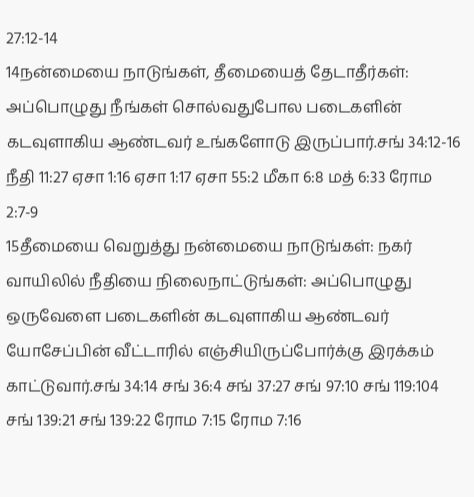27:12-14
14நன்மையை நாடுங்கள், தீமையைத் தேடாதீர்கள்: அப்பொழுது நீங்கள் சொல்வதுபோல படைகளின் கடவுளாகிய ஆண்டவர் உங்களோடு இருப்பார்.சங் 34:12-16 நீதி 11:27 ஏசா 1:16 ஏசா 1:17 ஏசா 55:2 மீகா 6:8 மத் 6:33 ரோம 2:7-9
15தீமையை வெறுத்து நன்மையை நாடுங்கள்: நகர் வாயிலில் நீதியை நிலைநாட்டுங்கள்: அப்பொழுது ஒருவேளை படைகளின் கடவுளாகிய ஆண்டவர் யோசேப்பின் வீட்டாரில் எஞ்சியிருப்போர்க்கு இரக்கம் காட்டுவார்.சங் 34:14 சங் 36:4 சங் 37:27 சங் 97:10 சங் 119:104 சங் 139:21 சங் 139:22 ரோம 7:15 ரோம 7:16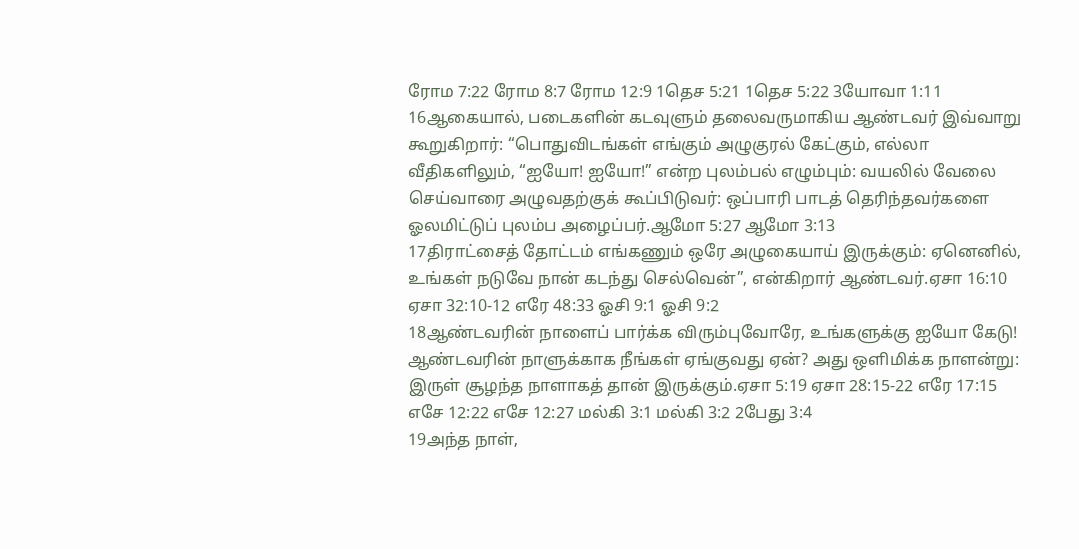ரோம 7:22 ரோம 8:7 ரோம 12:9 1தெச 5:21 1தெச 5:22 3யோவா 1:11
16ஆகையால், படைகளின் கடவுளும் தலைவருமாகிய ஆண்டவர் இவ்வாறு கூறுகிறார்: “பொதுவிடங்கள் எங்கும் அழுகுரல் கேட்கும், எல்லா வீதிகளிலும், “ஐயோ! ஐயோ!” என்ற புலம்பல் எழும்பும்: வயலில் வேலை செய்வாரை அழுவதற்குக் கூப்பிடுவர்: ஒப்பாரி பாடத் தெரிந்தவர்களை ஓலமிட்டுப் புலம்ப அழைப்பர்.ஆமோ 5:27 ஆமோ 3:13
17திராட்சைத் தோட்டம் எங்கணும் ஒரே அழுகையாய் இருக்கும்: ஏனெனில், உங்கள் நடுவே நான் கடந்து செல்வென்”, என்கிறார் ஆண்டவர்.ஏசா 16:10 ஏசா 32:10-12 எரே 48:33 ஓசி 9:1 ஓசி 9:2
18ஆண்டவரின் நாளைப் பார்க்க விரும்புவோரே, உங்களுக்கு ஐயோ கேடு! ஆண்டவரின் நாளுக்காக நீங்கள் ஏங்குவது ஏன்? அது ஒளிமிக்க நாளன்று: இருள் சூழந்த நாளாகத் தான் இருக்கும்.ஏசா 5:19 ஏசா 28:15-22 எரே 17:15 எசே 12:22 எசே 12:27 மல்கி 3:1 மல்கி 3:2 2பேது 3:4
19அந்த நாள்,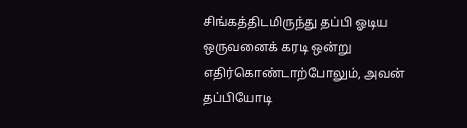சிங்கத்திடமிருந்து தப்பி ஓடிய ஒருவனைக் கரடி ஒன்று எதிர்கொண்டாற்போலும், அவன் தப்பியோடி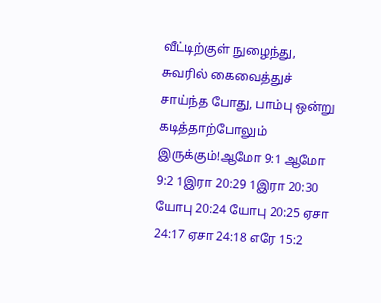வீட்டிற்குள் நுழைந்து, சுவரில் கைவைத்துச் சாய்ந்த போது, பாம்பு ஒன்று கடித்தாற்போலும் இருக்கும்!ஆமோ 9:1 ஆமோ 9:2 1இரா 20:29 1இரா 20:30 யோபு 20:24 யோபு 20:25 ஏசா 24:17 ஏசா 24:18 எரே 15:2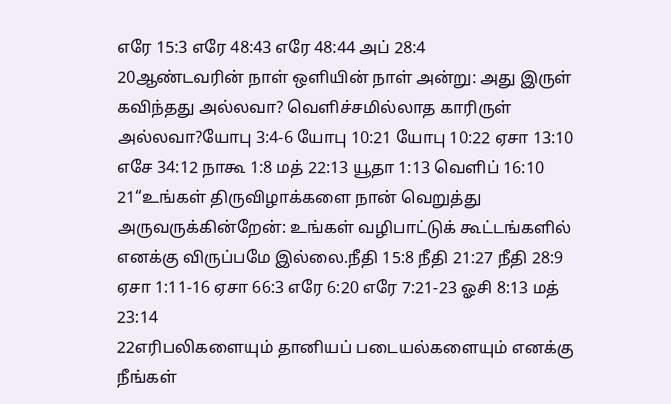எரே 15:3 எரே 48:43 எரே 48:44 அப் 28:4
20ஆண்டவரின் நாள் ஒளியின் நாள் அன்று: அது இருள் கவிந்தது அல்லவா? வெளிச்சமில்லாத காரிருள் அல்லவா?யோபு 3:4-6 யோபு 10:21 யோபு 10:22 ஏசா 13:10 எசே 34:12 நாகூ 1:8 மத் 22:13 யூதா 1:13 வெளிப் 16:10
21“உங்கள் திருவிழாக்களை நான் வெறுத்து அருவருக்கின்றேன்: உங்கள் வழிபாட்டுக் கூட்டங்களில் எனக்கு விருப்பமே இல்லை.நீதி 15:8 நீதி 21:27 நீதி 28:9 ஏசா 1:11-16 ஏசா 66:3 எரே 6:20 எரே 7:21-23 ஓசி 8:13 மத் 23:14
22எரிபலிகளையும் தானியப் படையல்களையும் எனக்கு நீங்கள்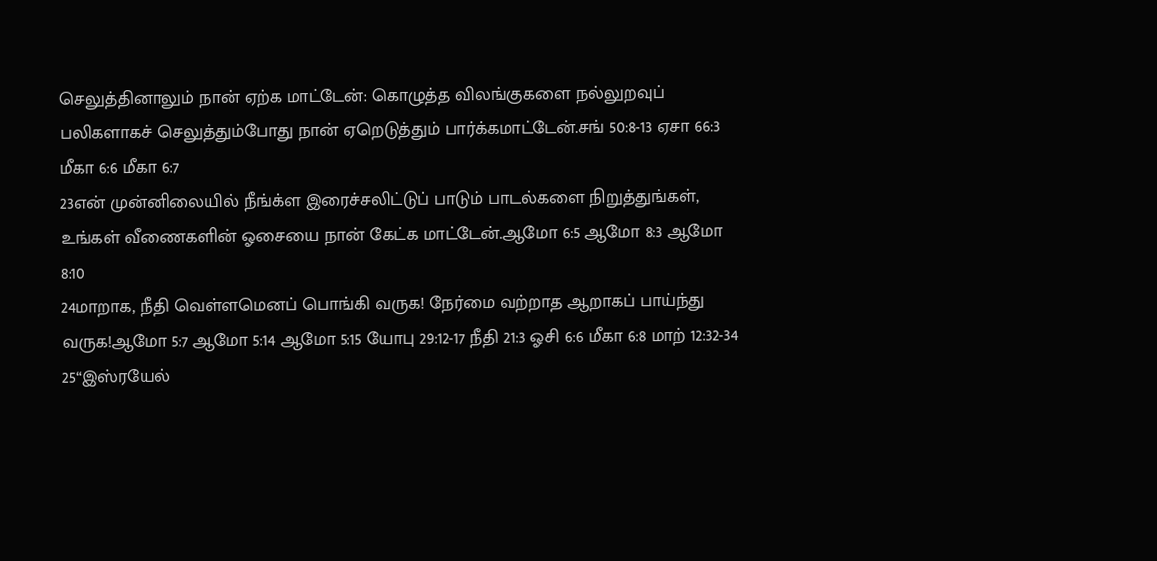செலுத்தினாலும் நான் ஏற்க மாட்டேன்: கொழுத்த விலங்குகளை நல்லுறவுப் பலிகளாகச் செலுத்தும்போது நான் ஏறெடுத்தும் பார்க்கமாட்டேன்.சங் 50:8-13 ஏசா 66:3 மீகா 6:6 மீகா 6:7
23என் முன்னிலையில் நீங்க்ள இரைச்சலிட்டுப் பாடும் பாடல்களை நிறுத்துங்கள், உங்கள் வீணைகளின் ஓசையை நான் கேட்க மாட்டேன்.ஆமோ 6:5 ஆமோ 8:3 ஆமோ 8:10
24மாறாக, நீதி வெள்ளமெனப் பொங்கி வருக! நேர்மை வற்றாத ஆறாகப் பாய்ந்து வருக!ஆமோ 5:7 ஆமோ 5:14 ஆமோ 5:15 யோபு 29:12-17 நீதி 21:3 ஓசி 6:6 மீகா 6:8 மாற் 12:32-34
25“இஸ்ரயேல்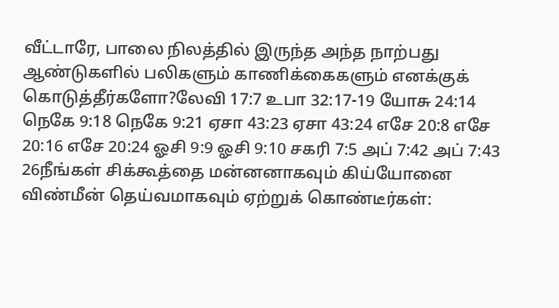வீட்டாரே, பாலை நிலத்தில் இருந்த அந்த நாற்பது ஆண்டுகளில் பலிகளும் காணிக்கைகளும் எனக்குக் கொடுத்தீர்களோ?லேவி 17:7 உபா 32:17-19 யோசு 24:14 நெகே 9:18 நெகே 9:21 ஏசா 43:23 ஏசா 43:24 எசே 20:8 எசே 20:16 எசே 20:24 ஓசி 9:9 ஓசி 9:10 சகரி 7:5 அப் 7:42 அப் 7:43
26நீங்கள் சிக்கூத்தை மன்னனாகவும் கிய்யோனை விண்மீன் தெய்வமாகவும் ஏற்றுக் கொண்டீர்கள்: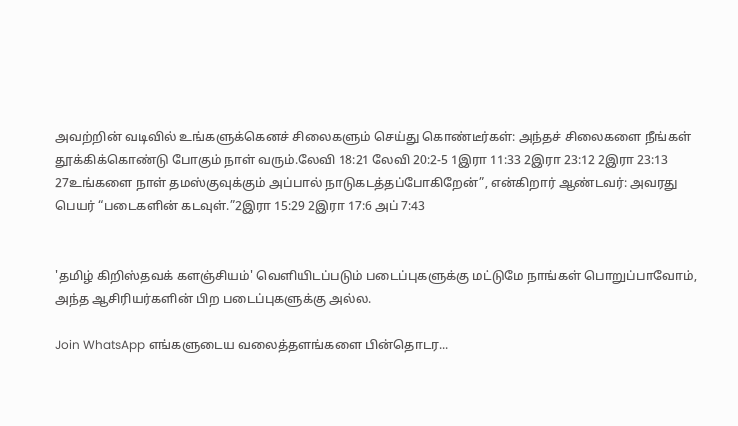அவற்றின் வடிவில் உங்களுக்கெனச் சிலைகளும் செய்து கொண்டீர்கள்: அந்தச் சிலைகளை நீங்கள் தூக்கிக்கொண்டு போகும் நாள் வரும்.லேவி 18:21 லேவி 20:2-5 1இரா 11:33 2இரா 23:12 2இரா 23:13
27உங்களை நாள் தமஸ்குவுக்கும் அப்பால் நாடுகடத்தப்போகிறேன்”, என்கிறார் ஆண்டவர்: அவரது பெயர் “படைகளின் கடவுள்.”2இரா 15:29 2இரா 17:6 அப் 7:43


'தமிழ் கிறிஸ்தவக் களஞ்சியம்' வெளியிடப்படும் படைப்புகளுக்கு மட்டுமே நாங்கள் பொறுப்பாவோம், அந்த ஆசிரியர்களின் பிற படைப்புகளுக்கு அல்ல.

Join WhatsApp எங்களுடைய வலைத்தளங்களை பின்தொடர...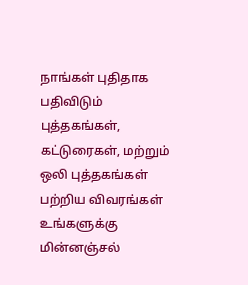நாங்கள் புதிதாக பதிவிடும் புத்தகங்கள், கட்டுரைகள், மற்றும் ஒலி புத்தகங்கள் பற்றிய விவரங்கள் உங்களுக்கு மின்னஞ்சல்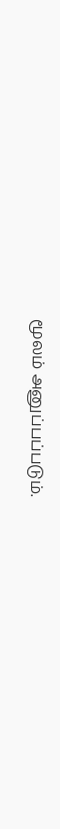மூலம் அனுப்பப்படும்.